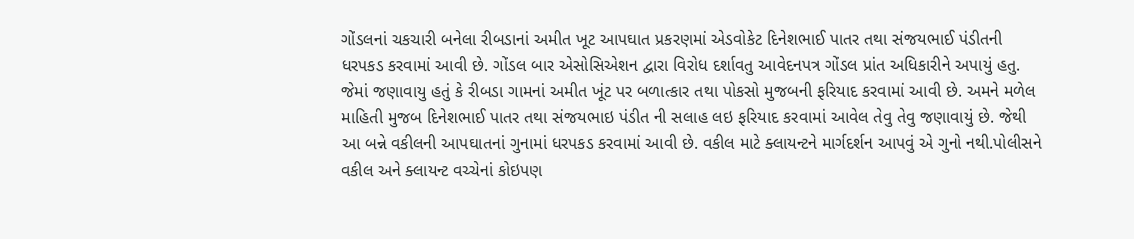ગોંડલનાં ચકચારી બનેલા રીબડાનાં અમીત ખૂટ આપઘાત પ્રકરણમાં એડવોકેટ દિનેશભાઈ પાતર તથા સંજયભાઈ પંડીતની ધરપકડ કરવામાં આવી છે. ગોંડલ બાર એસોસિએશન દ્વારા વિરોધ દર્શાવતુ આવેદનપત્ર ગોંડલ પ્રાંત અધિકારીને અપાયું હતુ. જેમાં જણાવાયુ હતું કે રીબડા ગામનાં અમીત ખૂંટ પર બળાત્કાર તથા પોકસો મુજબની ફરિયાદ કરવામાં આવી છે. અમને મળેલ માહિતી મુજબ દિનેશભાઈ પાતર તથા સંજયભાઇ પંડીત ની સલાહ લઇ ફરિયાદ કરવામાં આવેલ તેવુ તેવુ જણાવાયું છે. જેથી આ બન્ને વકીલની આપઘાતનાં ગુનામાં ધરપકડ કરવામાં આવી છે. વકીલ માટે ક્લાયન્ટને માર્ગદર્શન આપવું એ ગુનો નથી.પોલીસને વકીલ અને ક્લાયન્ટ વચ્ચેનાં કોઇપણ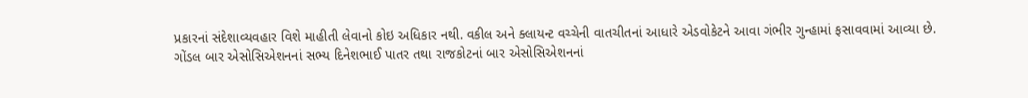પ્રકારનાં સંદેશાવ્યવહાર વિશે માહીતી લેવાનો કોઇ અધિકાર નથી. વકીલ અને ક્લાયન્ટ વચ્ચેની વાતચીતનાં આધારે એડવોકેટને આવા ગંભીર ગુન્હામાં ફસાવવામાં આવ્યા છે. ગોંડલ બાર એસોસિએશનનાં સભ્ય દિનેશભાઈ પાતર તથા રાજકોટનાં બાર એસોસિએશનનાં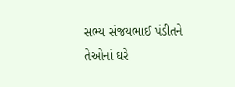સભ્ય સંજયભાઈ પંડીતને તેઓનાં ઘરે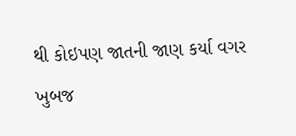થી કોઇપણ જાતની જાણ કર્યા વગર ખુબજ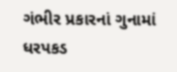ગંભીર પ્રકારનાં ગુનામાં ધરપકડ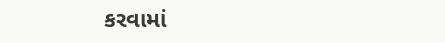કરવામાં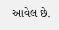આવેલ છે.